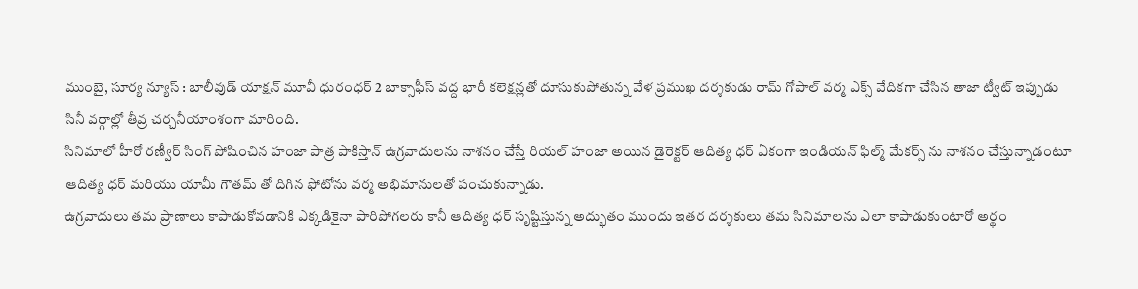ముంబై, సూర్య న్యూస్ : బాలీవుడ్ యాక్షన్ మూవీ ధురంధర్ 2 బాక్సాఫీస్ వద్ద భారీ కలెక్షన్లతో దూసుకుపోతున్న వేళ ప్రముఖ దర్శకుడు రామ్ గోపాల్ వర్మ ఎక్స్ వేదికగా చేసిన తాజా ట్వీట్ ఇప్పుడు సినీ వర్గాల్లో తీవ్ర చర్చనీయాంశంగా మారింది.
సినిమాలో హీరో రణ్వీర్ సింగ్ పోషించిన హంజా పాత్ర పాకిస్తాన్ ఉగ్రవాదులను నాశనం చేస్తే రియల్ హంజా అయిన డైరెక్టర్ ఆదిత్య ధర్ ఏకంగా ఇండియన్ ఫిల్మ్ మేకర్స్ ను నాశనం చేస్తున్నాడంటూ ఆదిత్య ధర్ మరియు యామీ గౌతమ్ తో దిగిన ఫోటోను వర్మ అభిమానులతో పంచుకున్నాడు.
ఉగ్రవాదులు తమ ప్రాణాలు కాపాడుకోవడానికి ఎక్కడికైనా పారిపోగలరు కానీ ఆదిత్య ధర్ సృష్టిస్తున్న అద్భుతం ముందు ఇతర దర్శకులు తమ సినిమాలను ఎలా కాపాడుకుంటారో అర్థం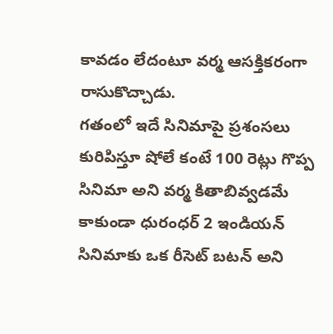కావడం లేదంటూ వర్మ ఆసక్తికరంగా రాసుకొచ్చాడు.
గతంలో ఇదే సినిమాపై ప్రశంసలు కురిపిస్తూ షోలే కంటే 100 రెట్లు గొప్ప సినిమా అని వర్మ కితాబివ్వడమే కాకుండా ధురంధర్ 2 ఇండియన్ సినిమాకు ఒక రీసెట్ బటన్ అని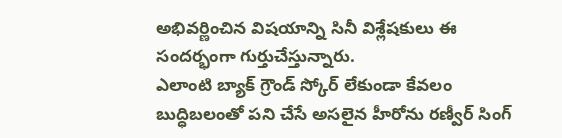అభివర్ణించిన విషయాన్ని సినీ విశ్లేషకులు ఈ సందర్భంగా గుర్తుచేస్తున్నారు.
ఎలాంటి బ్యాక్ గ్రౌండ్ స్కోర్ లేకుండా కేవలం బుద్ధిబలంతో పని చేసే అసలైన హీరోను రణ్వీర్ సింగ్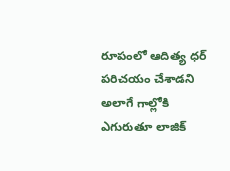రూపంలో ఆదిత్య ధర్ పరిచయం చేశాడని అలాగే గాల్లోకి ఎగురుతూ లాజిక్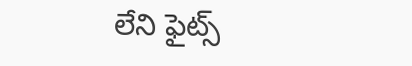లేని ఫైట్స్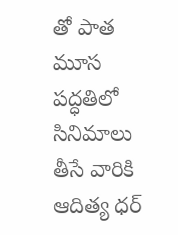తో పాత మూస పద్ధతిలో సినిమాలు తీసే వారికి ఆదిత్య ధర్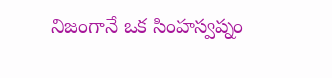నిజంగానే ఒక సింహస్వప్నం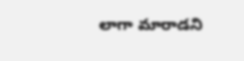లాగా మారాడని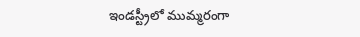ఇండస్ట్రీలో ముమ్మరంగా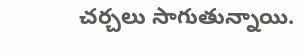చర్చలు సాగుతున్నాయి.